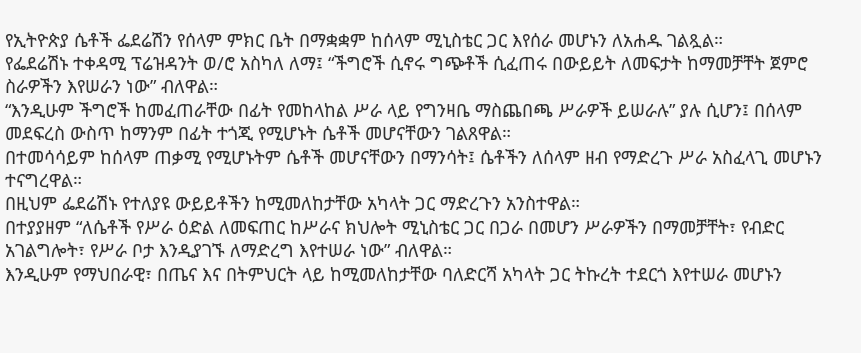የኢትዮጵያ ሴቶች ፌደሬሽን የሰላም ምክር ቤት በማቋቋም ከሰላም ሚኒስቴር ጋር እየሰራ መሆኑን ለአሐዱ ገልጿል።
የፌደሬሽኑ ተቀዳሚ ፕሬዝዳንት ወ/ሮ አስካለ ለማ፤ “ችግሮች ሲኖሩ ግጭቶች ሲፈጠሩ በውይይት ለመፍታት ከማመቻቸት ጀምሮ ስራዎችን እየሠራን ነው” ብለዋል።
“እንዲሁም ችግሮች ከመፈጠራቸው በፊት የመከላከል ሥራ ላይ የግንዛቤ ማስጨበጫ ሥራዎች ይሠራሉ” ያሉ ሲሆን፤ በሰላም መደፍረስ ውስጥ ከማንም በፊት ተጎጂ የሚሆኑት ሴቶች መሆናቸውን ገልጸዋል።
በተመሳሳይም ከሰላም ጠቃሚ የሚሆኑትም ሴቶች መሆናቸውን በማንሳት፤ ሴቶችን ለሰላም ዘብ የማድረጉ ሥራ አስፈላጊ መሆኑን ተናግረዋል።
በዚህም ፌደሬሽኑ የተለያዩ ውይይቶችን ከሚመለከታቸው አካላት ጋር ማድረጉን አንስተዋል።
በተያያዘም “ለሴቶች የሥራ ዕድል ለመፍጠር ከሥራና ክህሎት ሚኒስቴር ጋር በጋራ በመሆን ሥራዎችን በማመቻቸት፣ የብድር አገልግሎት፣ የሥራ ቦታ እንዲያገኙ ለማድረግ እየተሠራ ነው” ብለዋል።
እንዲሁም የማህበራዊ፣ በጤና እና በትምህርት ላይ ከሚመለከታቸው ባለድርሻ አካላት ጋር ትኩረት ተደርጎ እየተሠራ መሆኑን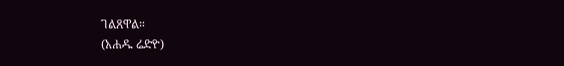ገልጸዋል።
(አሐዱ ሬድዮ)